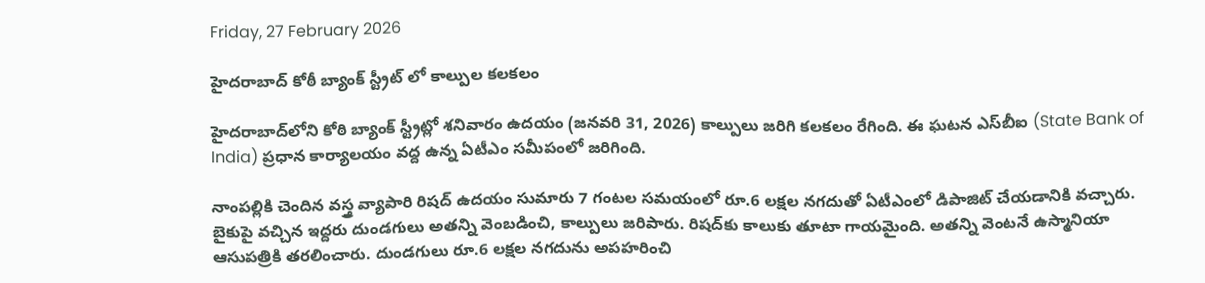Friday, 27 February 2026

హైదరాబాద్ కోఠీ బ్యాంక్ స్ట్రీట్ లో కాల్పుల కలకలం

హైదరాబాద్‌లోని కోఠి బ్యాంక్ స్ట్రీట్లో శనివారం ఉదయం (జనవరి 31, 2026) కాల్పులు జరిగి కలకలం రేగింది. ఈ ఘటన ఎస్‌బీఐ (State Bank of India) ప్రధాన కార్యాలయం వద్ద ఉన్న ఏటీఎం సమీపంలో జరిగింది.

నాంపల్లికి చెందిన వస్త్ర వ్యాపారి రిషద్ ఉదయం సుమారు 7 గంటల సమయంలో రూ.6 లక్షల నగదుతో ఏటీఎంలో డిపాజిట్ చేయడానికి వచ్చారు. బైకుపై వచ్చిన ఇద్దరు దుండగులు అతన్ని వెంబడించి, కాల్పులు జరిపారు. రిషద్‌కు కాలుకు తూటా గాయమైంది. అతన్ని వెంటనే ఉస్మానియా ఆసుపత్రికి తరలించారు. దుండగులు రూ.6 లక్షల నగదును అపహరించి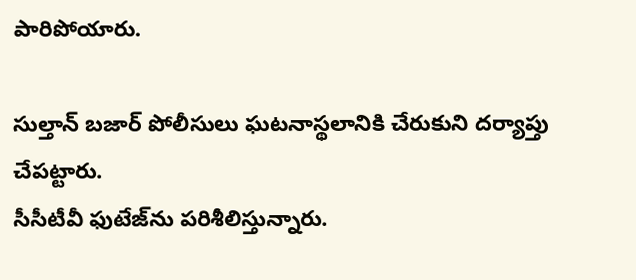పారిపోయారు.

సుల్తాన్ బజార్ పోలీసులు ఘటనాస్థలానికి చేరుకుని దర్యాప్తు చేపట్టారు.
సీసీటీవీ ఫుటేజ్‌ను పరిశీలిస్తున్నారు.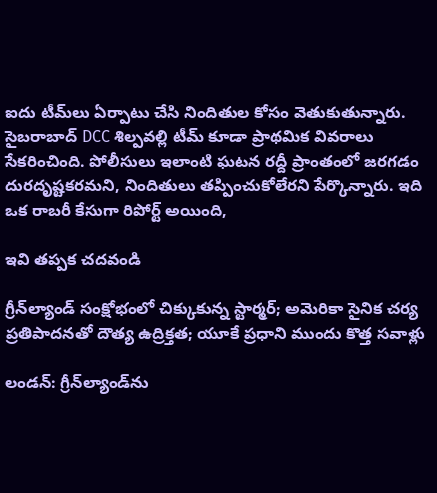ఐదు టీమ్‌లు ఏర్పాటు చేసి నిందితుల కోసం వెతుకుతున్నారు. సైబరాబాద్ DCC శిల్పవల్లి టీమ్ కూడా ప్రాథమిక వివరాలు సేకరించింది. పోలీసులు ఇలాంటి ఘటన రద్దీ ప్రాంతంలో జరగడం దురదృష్టకరమని, నిందితులు తప్పించుకోలేరని పేర్కొన్నారు. ఇది ఒక రాబరీ కేసుగా రిపోర్ట్ అయింది,

ఇవి తప్పక చదవండి

గ్రీన్‌ల్యాండ్ సంక్షోభంలో చిక్కుకున్న స్టార్మర్; అమెరికా సైనిక చర్య ప్రతిపాదనతో దౌత్య ఉద్రిక్తత; యూకే ప్రధాని ముందు కొత్త సవాళ్లు

లండన్: గ్రీన్‌ల్యాండ్‌ను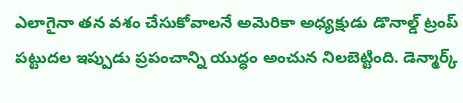ఎలాగైనా తన వశం చేసుకోవాలనే అమెరికా అధ్యక్షుడు డొనాల్డ్ ట్రంప్ పట్టుదల ఇప్పుడు ప్రపంచాన్ని యుద్ధం అంచున నిలబెట్టింది. డెన్మార్క్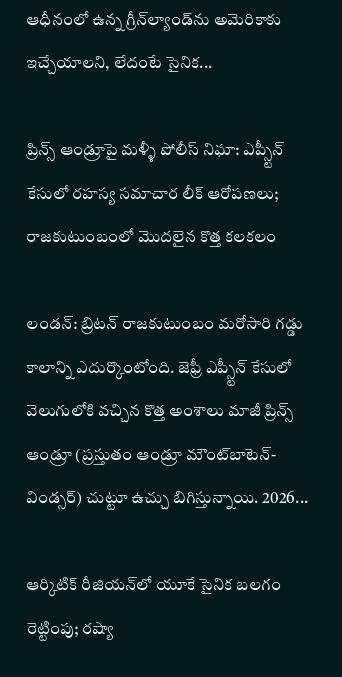ఆధీనంలో ఉన్న గ్రీన్‌ల్యాండ్‌ను అమెరికాకు ఇచ్చేయాలని, లేదంటే సైనిక...

ప్రిన్స్ ఆండ్రూపై మళ్ళీ పోలీస్ నిఘా: ఎప్స్టీన్ కేసులో రహస్య సమాచార లీక్ ఆరోపణలు; రాజకుటుంబంలో మొదలైన కొత్త కలకలం

లండన్: బ్రిటన్ రాజకుటుంబం మరోసారి గడ్డు కాలాన్ని ఎదుర్కొంటోంది. జెఫ్రీ ఎప్స్టీన్ కేసులో వెలుగులోకి వచ్చిన కొత్త అంశాలు మాజీ ప్రిన్స్ ఆండ్రూ (ప్రస్తుతం ఆండ్రూ మౌంట్‌బాటెన్-విండ్సర్) చుట్టూ ఉచ్చు బిగిస్తున్నాయి. 2026...

ఆర్కిటిక్ రీజియన్‌లో యూకే సైనిక బలగం రెట్టింపు; రష్యా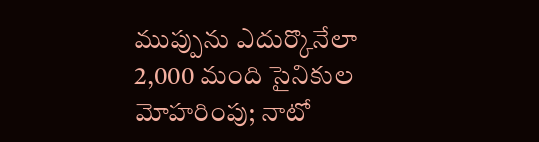ముప్పును ఎదుర్కొనేలా 2,000 మంది సైనికుల మోహరింపు; నాటో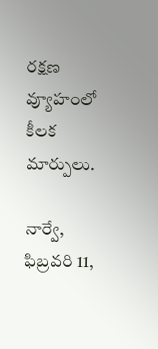రక్షణ వ్యూహంలో కీలక మార్పులు.

నార్వే, ఫిబ్రవరి 11,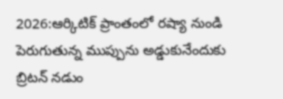2026:ఆర్కిటిక్ ప్రాంతంలో రష్యా నుండి పెరుగుతున్న ముప్పును అడ్డుకునేందుకు బ్రిటన్ నడుం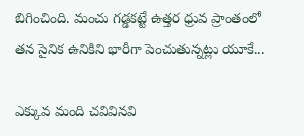బిగించింది. మంచు గడ్డకట్టే ఉత్తర ధ్రువ ప్రాంతంలో తన సైనిక ఉనికిని భారీగా పెంచుతున్నట్లు యూకే...

ఎక్కువ మంది చవివినవి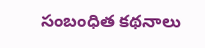సంబంధిత కథనాలు